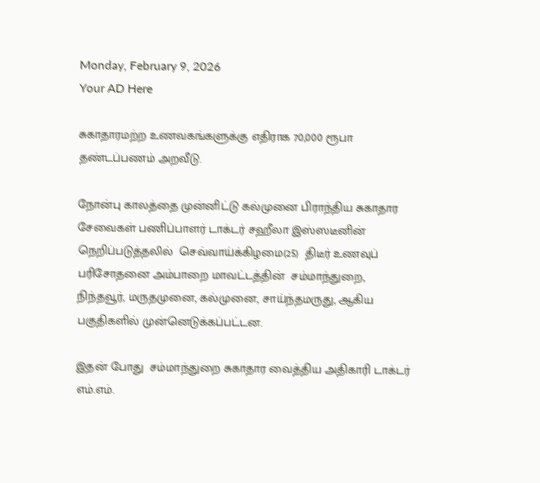Monday, February 9, 2026
Your AD Here

சுகாதாரமற்ற உணவகங்களுக்கு எதிராக 70,000 ரூபா தண்டப்பணம் அறவீடு.

நோன்பு காலத்தை முன்னிட்டு கல்முனை பிராந்திய சுகாதார சேவைகள் பணிப்பாளர் டாக்டர் சஹீலா இஸ்ஸடீனின் நெறிப்படுத்தலில்  செவ்வாய்க்கிழமை(25)  திடீர் உணவுப் பரிசோதனை அம்பாறை மாவட்டத்தின்  சம்மாந்துறை, நிந்தவூர், மருதமுனை, கல்முனை, சாய்ந்தமருது, ஆகிய பகுதிகளில் முன்னெடுக்கப்பட்டன.

இதன் போது  சம்மாந்துறை சுகாதார வைத்திய அதிகாரி டாக்டர் எம்.எம்.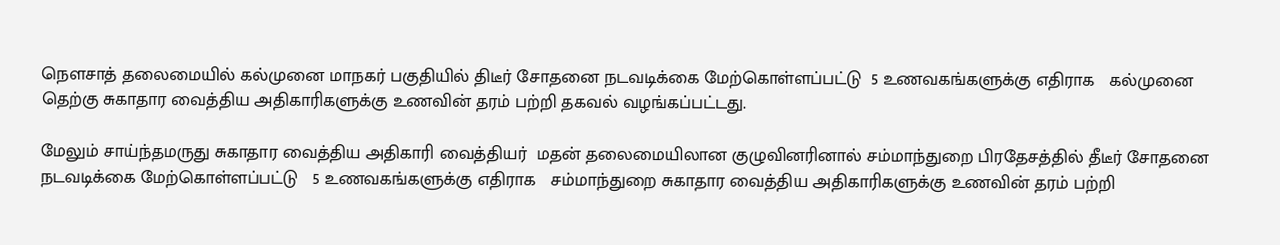நௌசாத் தலைமையில் கல்முனை மாநகர் பகுதியில் திடீர் சோதனை நடவடிக்கை மேற்கொள்ளப்பட்டு  5 உணவகங்களுக்கு எதிராக   கல்முனை தெற்கு சுகாதார வைத்திய அதிகாரிகளுக்கு உணவின் தரம் பற்றி தகவல் வழங்கப்பட்டது.

மேலும் சாய்ந்தமருது சுகாதார வைத்திய அதிகாரி வைத்தியர்  மதன் தலைமையிலான குழுவினரினால் சம்மாந்துறை பிரதேசத்தில் தீடீர் சோதனை நடவடிக்கை மேற்கொள்ளப்பட்டு   5 உணவகங்களுக்கு எதிராக   சம்மாந்துறை சுகாதார வைத்திய அதிகாரிகளுக்கு உணவின் தரம் பற்றி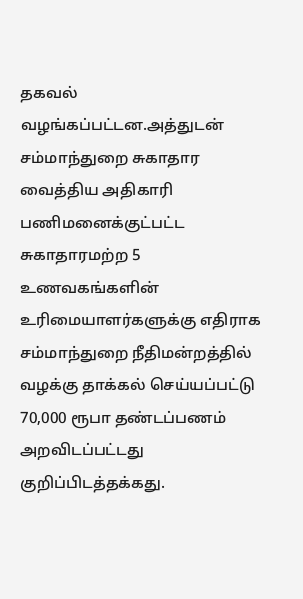தகவல் வழங்கப்பட்டன.அத்துடன் சம்மாந்துறை சுகாதார வைத்திய அதிகாரி பணிமனைக்குட்பட்ட  சுகாதாரமற்ற 5  உணவகங்களின் உரிமையாளர்களுக்கு எதிராக சம்மாந்துறை நீதிமன்றத்தில் வழக்கு தாக்கல் செய்யப்பட்டு 70,000 ரூபா தண்டப்பணம் அறவிடப்பட்டது குறிப்பிடத்தக்கது.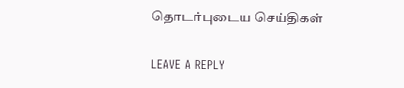தொடர்புடைய செய்திகள்

LEAVE A REPLY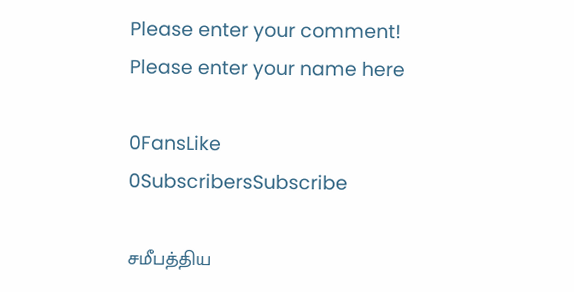Please enter your comment!
Please enter your name here

0FansLike
0SubscribersSubscribe

சமீபத்திய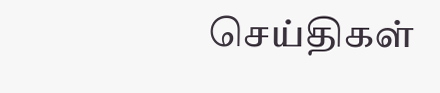செய்திகள்